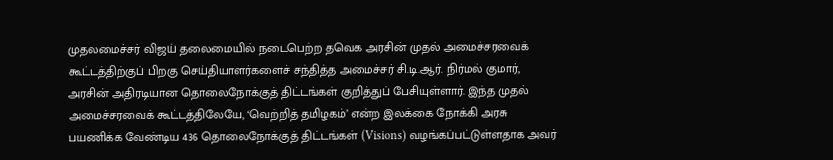முதலமைச்சர் விஜய் தலைமையில் நடைபெற்ற தவெக அரசின் முதல் அமைச்சரவைக் கூட்டத்திற்குப் பிறகு செய்தியாளர்களைச் சந்தித்த அமைச்சர் சி.டி.ஆர். நிர்மல் குமார், அரசின் அதிரடியான தொலைநோக்குத் திட்டங்கள் குறித்துப் பேசியுள்ளார். இந்த முதல் அமைச்சரவைக் கூட்டத்திலேயே, ‘வெற்றித் தமிழகம்’ என்ற இலக்கை நோக்கி அரசு பயணிக்க வேண்டிய 436 தொலைநோக்குத் திட்டங்கள் (Visions) வழங்கப்பட்டுள்ளதாக அவர்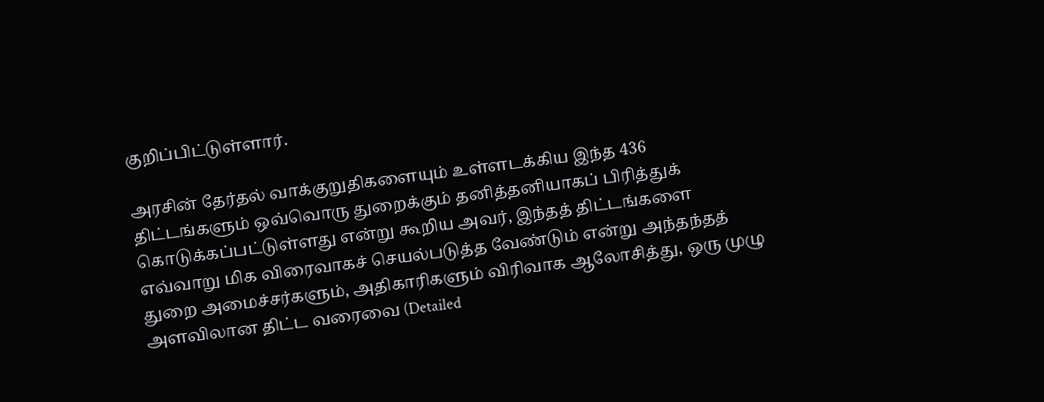குறிப்பிட்டுள்ளார்.

அரசின் தேர்தல் வாக்குறுதிகளையும் உள்ளடக்கிய இந்த 436 திட்டங்களும் ஒவ்வொரு துறைக்கும் தனித்தனியாகப் பிரித்துக் கொடுக்கப்பட்டுள்ளது என்று கூறிய அவர், இந்தத் திட்டங்களை எவ்வாறு மிக விரைவாகச் செயல்படுத்த வேண்டும் என்று அந்தந்தத் துறை அமைச்சர்களும், அதிகாரிகளும் விரிவாக ஆலோசித்து, ஒரு முழு அளவிலான திட்ட வரைவை (Detailed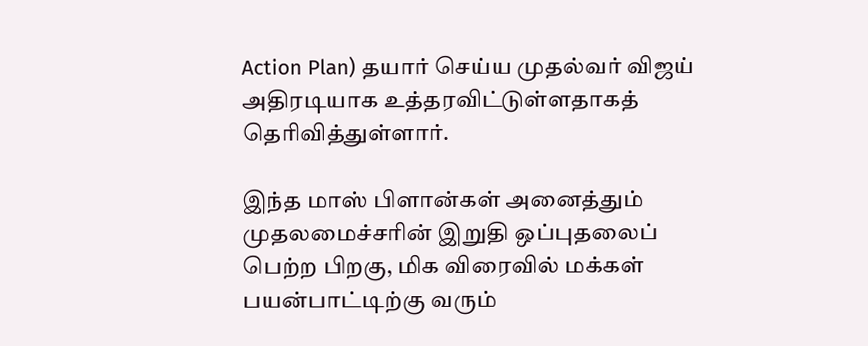Action Plan) தயார் செய்ய முதல்வர் விஜய் அதிரடியாக உத்தரவிட்டுள்ளதாகத் தெரிவித்துள்ளார்.

இந்த மாஸ் பிளான்கள் அனைத்தும் முதலமைச்சரின் இறுதி ஒப்புதலைப் பெற்ற பிறகு, மிக விரைவில் மக்கள் பயன்பாட்டிற்கு வரும்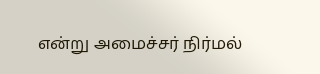என்று அமைச்சர் நிர்மல்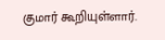குமார் கூறியுள்ளார்.